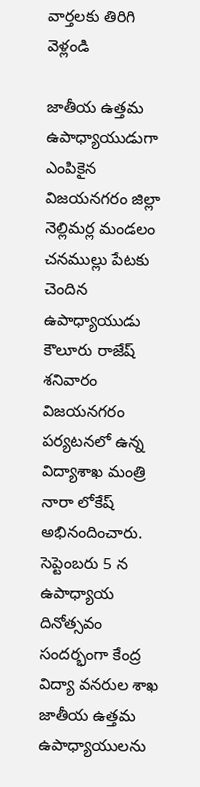వార్తలకు తిరిగి వెళ్లండి

జాతీయ ఉత్తమ ఉపాధ్యాయుడుగా ఎంపికైన విజయనగరం జిల్లా నెల్లిమర్ల మండలం చనముల్లు పేటకు చెందిన ఉపాధ్యాయుడు కౌలూరు రాజేష్ శనివారం విజయనగరం పర్యటనలో ఉన్న విద్యాశాఖ మంత్రి నారా లోకేష్ అభినందించారు.
సెప్టెంబరు 5 న ఉపాధ్యాయ దినోత్సవం సందర్భంగా కేంద్ర విద్యా వనరుల శాఖ జాతీయ ఉత్తమ ఉపాధ్యాయులను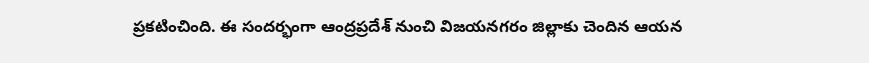ప్రకటించింది. ఈ సందర్భంగా ఆంద్రప్రదేశ్ నుంచి విజయనగరం జిల్లాకు చెందిన ఆయన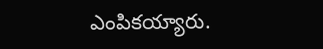ఎంపికయ్యారు.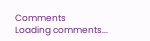Comments
Loading comments...